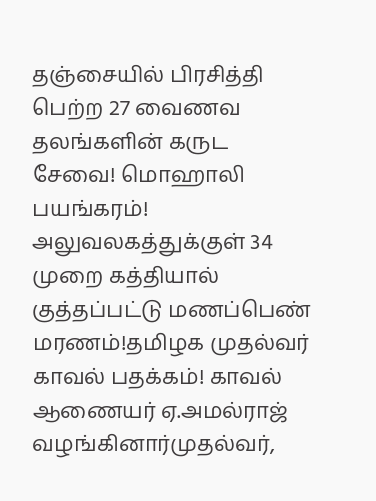தஞ்சையில் பிரசித்தி பெற்ற 27 வைணவ தலங்களின் கருட சேவை! மொஹாலி பயங்கரம்! அலுவலகத்துக்குள் 34 முறை கத்தியால் குத்தப்பட்டு மணப்பெண் மரணம்!தமிழக முதல்வர் காவல் பதக்கம்! காவல் ஆணையர் ஏ.அமல்ராஜ் வழங்கினார்முதல்வர்,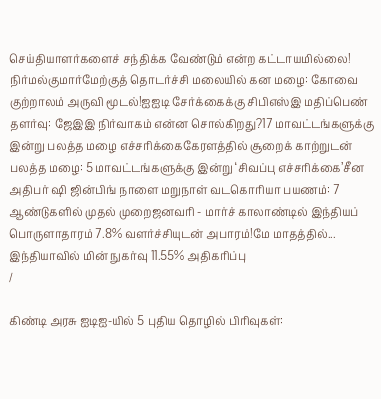செய்தியாளர்களைச் சந்திக்க வேண்டும் என்ற கட்டாயமில்லை! நிர்மல்குமார்மேற்குத் தொடர்ச்சி மலையில் கன மழை: கோவை குற்றாலம் அருவி மூடல்!ஐஐடி சேர்க்கைக்கு சிபிஎஸ்இ மதிப்பெண் தளர்வு: ஜேஇஇ நிர்வாகம் என்ன சொல்கிறது?17 மாவட்டங்களுக்கு இன்று பலத்த மழை எச்சரிக்கைகேரளத்தில் சூறைக் காற்றுடன் பலத்த மழை: 5 மாவட்டங்களுக்கு இன்று ‘சிவப்பு எச்சரிக்கை’சீன அதிபர் ஷி ஜின்பிங் நாளை மறுநாள் வடகொரியா பயணம்: 7 ஆண்டுகளில் முதல் முறைஜனவரி - மார்ச் காலாண்டில் இந்தியப் பொருளாதாரம் 7.8% வளர்ச்சியுடன் அபாரம்!மே மாதத்தில்... இந்தியாவில் மின் நுகர்வு 11.55% அதிகரிப்பு
/

கிண்டி அரசு ஐடிஐ-யில் 5 புதிய தொழில் பிரிவுகள்: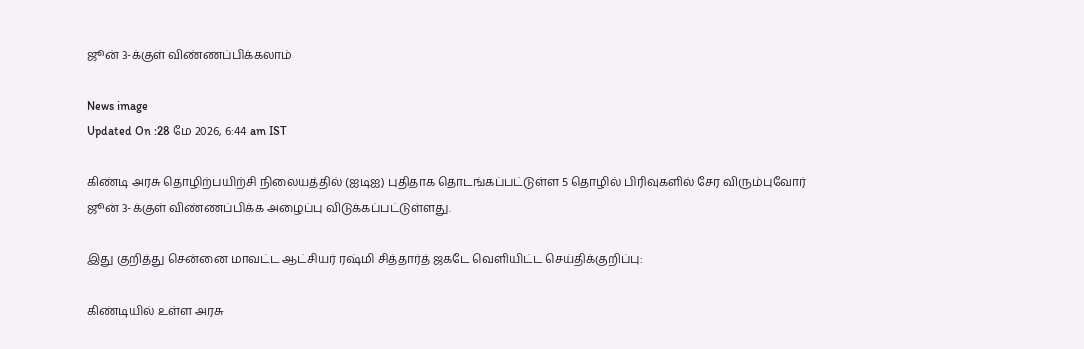ஜூன் 3-க்குள் விண்ணப்பிக்கலாம்

News image
Updated On :28 மே 2026, 6:44 am IST

கிண்டி அரசு தொழிற்பயிற்சி நிலையத்தில் (ஐடிஐ) புதிதாக தொடங்கப்பட்டுள்ள 5 தொழில் பிரிவுகளில் சேர விரும்புவோர் ஜூன் 3-க்குள் விண்ணப்பிக்க அழைப்பு விடுக்கப்பட்டுள்ளது.

இது குறித்து சென்னை மாவட்ட ஆட்சியர் ரஷ்மி சித்தார்த் ஜகடே வெளியிட்ட செய்திக்குறிப்பு:

கிண்டியில் உள்ள அரசு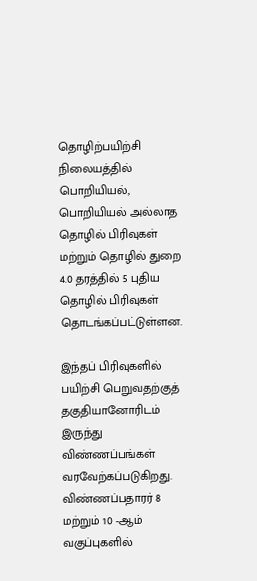தொழிற்பயிற்சி நிலையத்தில் பொறியியல், பொறியியல் அல்லாத தொழில் பிரிவுகள் மற்றும் தொழில் துறை 4.0 தரத்தில் 5 புதிய தொழில் பிரிவுகள் தொடங்கப்பட்டுள்ளன.

இந்தப் பிரிவுகளில் பயிற்சி பெறுவதற்குத் தகுதியானோரிடம் இருந்து விண்ணப்பங்கள் வரவேற்கப்படுகிறது. விண்ணப்பதாரர் 8 மற்றும் 10 -ஆம் வகுப்புகளில்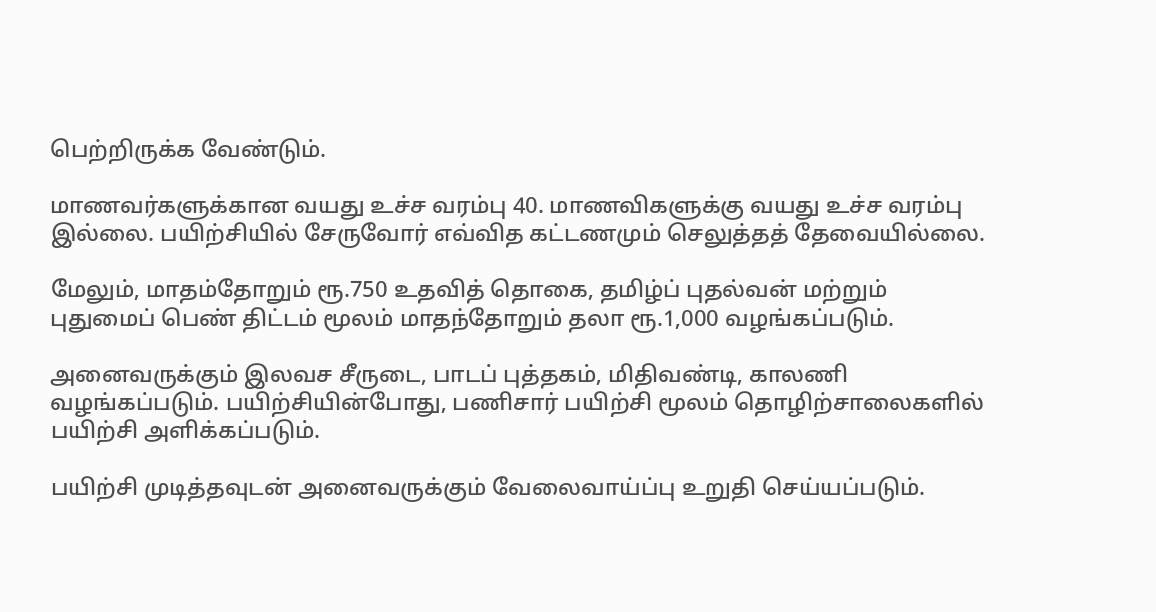பெற்றிருக்க வேண்டும்.

மாணவர்களுக்கான வயது உச்ச வரம்பு 40. மாணவிகளுக்கு வயது உச்ச வரம்பு இல்லை. பயிற்சியில் சேருவோர் எவ்வித கட்டணமும் செலுத்தத் தேவையில்லை.

மேலும், மாதம்தோறும் ரூ.750 உதவித் தொகை, தமிழ்ப் புதல்வன் மற்றும் புதுமைப் பெண் திட்டம் மூலம் மாதந்தோறும் தலா ரூ.1,000 வழங்கப்படும்.

அனைவருக்கும் இலவச சீருடை, பாடப் புத்தகம், மிதிவண்டி, காலணி வழங்கப்படும். பயிற்சியின்போது, பணிசார் பயிற்சி மூலம் தொழிற்சாலைகளில் பயிற்சி அளிக்கப்படும்.

பயிற்சி முடித்தவுடன் அனைவருக்கும் வேலைவாய்ப்பு உறுதி செய்யப்படும்.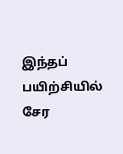இந்தப் பயிற்சியில் சேர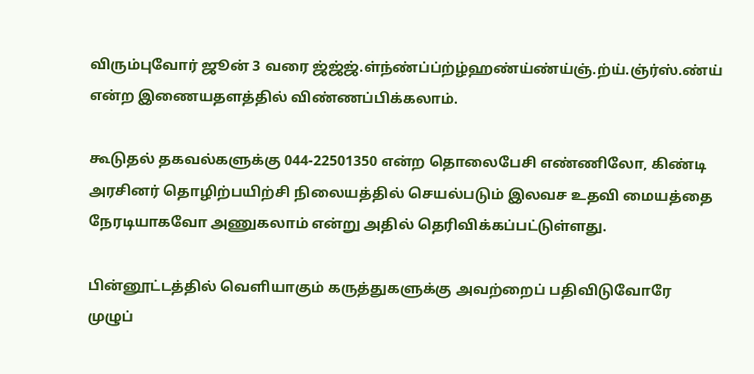விரும்புவோர் ஜூன் 3 வரை ஜ்ஜ்ஜ்.ள்ந்ண்ப்ப்ற்ழ்ஹண்ய்ண்ய்ஞ்.ற்ய்.ஞ்ர்ஸ்.ண்ய் என்ற இணையதளத்தில் விண்ணப்பிக்கலாம்.

கூடுதல் தகவல்களுக்கு 044-22501350 என்ற தொலைபேசி எண்ணிலோ, கிண்டி அரசினர் தொழிற்பயிற்சி நிலையத்தில் செயல்படும் இலவச உதவி மையத்தை நேரடியாகவோ அணுகலாம் என்று அதில் தெரிவிக்கப்பட்டுள்ளது.

பின்னூட்டத்தில் வெளியாகும் கருத்துகளுக்கு அவற்றைப் பதிவிடுவோரே முழுப்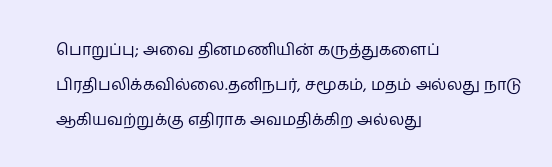பொறுப்பு; அவை தினமணியின் கருத்துகளைப் பிரதிபலிக்கவில்லை.தனிநபர், சமூகம், மதம் அல்லது நாடு ஆகியவற்றுக்கு எதிராக அவமதிக்கிற அல்லது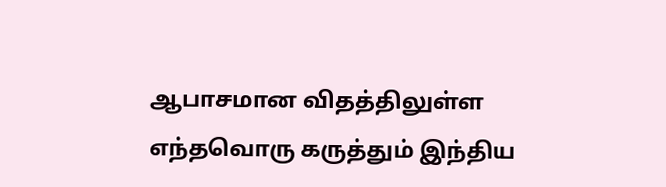ஆபாசமான விதத்திலுள்ள எந்தவொரு கருத்தும் இந்திய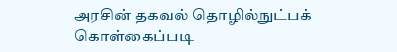அரசின் தகவல் தொழில்நுட்பக் கொள்கைப்படி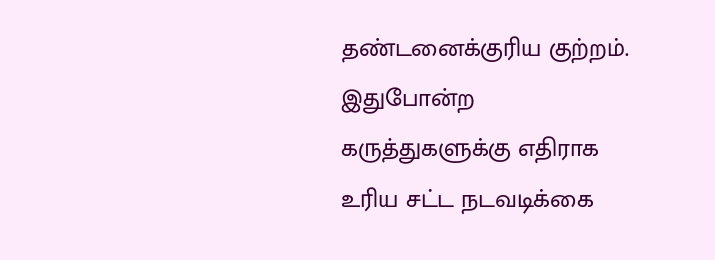தண்டனைக்குரிய குற்றம். இதுபோன்ற கருத்துகளுக்கு எதிராக உரிய சட்ட நடவடிக்கை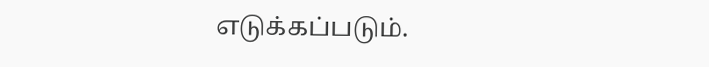எடுக்கப்படும்.